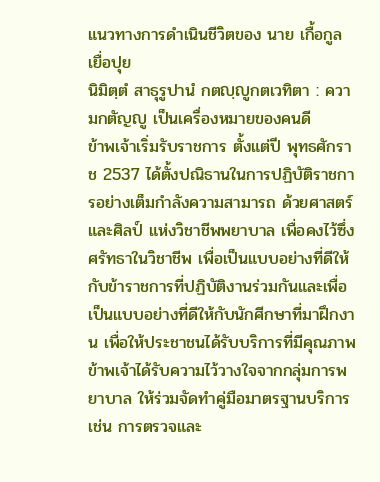แนวทางการดำเนินชีวิตของ นาย เกื้อกูล เยื่อปุย
นิมิตฺตํ สาธุรูปานํ กตญฺญูกตเวทิตา : ความกตัญญู เป็นเครื่องหมายของคนดี
ข้าพเจ้าเริ่มรับราชการ ตั้งแต่ปี พุทธศักราช 2537 ได้ตั้งปณิธานในการปฏิบัติราชการอย่างเต็มกำลังความสามารถ ด้วยศาสตร์และศิลป์ แห่งวิชาชีพพยาบาล เพื่อคงไว้ซึ่งศรัทธาในวิชาชีพ เพื่อเป็นแบบอย่างที่ดีให้กับข้าราชการที่ปฏิบัติงานร่วมกันและเพื่อเป็นแบบอย่างที่ดีให้กับนักศีกษาที่มาฝึกงาน เพื่อให้ประชาชนได้รับบริการที่มีคุณภาพ ข้าพเจ้าได้รับความไว้วางใจจากกลุ่มการพยาบาล ให้ร่วมจัดทำคู่มือมาตรฐานบริการ เช่น การตรวจและ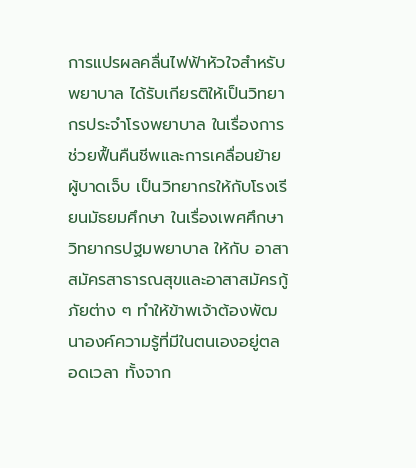การแปรผลคลื่นไฟฟ้าหัวใจสำหรับพยาบาล ได้รับเกียรติให้เป็นวิทยากรประจำโรงพยาบาล ในเรื่องการช่วยฟื้นคืนชีพและการเคลื่อนย้ายผู้บาดเจ็บ เป็นวิทยากรให้กับโรงเรียนมัธยมศึกษา ในเรื่องเพศศึกษา วิทยากรปฐมพยาบาล ให้กับ อาสาสมัครสาธารณสุขและอาสาสมัครกู้ภัยต่าง ๆ ทำให้ข้าพเจ้าต้องพัฒนาองค์ความรู้ที่มีในตนเองอยู่ตลอดเวลา ทั้งจาก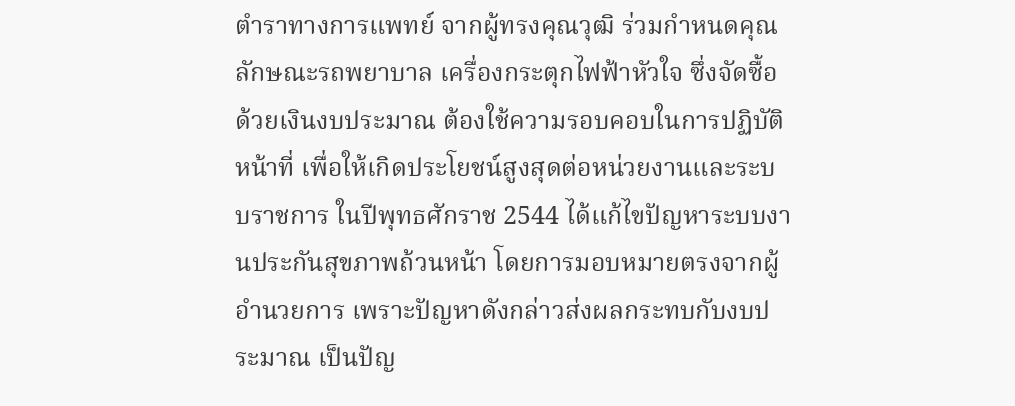ตำราทางการแพทย์ จากผู้ทรงคุณวุฒิ ร่วมกำหนดคุณลักษณะรถพยาบาล เครื่องกระตุกไฟฟ้าหัวใจ ซึ่งจัดซื้อด้วยเงินงบประมาณ ต้องใช้ความรอบคอบในการปฏิบัติหน้าที่ เพื่อให้เกิดประโยชน์สูงสุดต่อหน่วยงานและระบบราชการ ในปีพุทธศักราช 2544 ได้แก้ไขปัญหาระบบงานประกันสุขภาพถ้วนหน้า โดยการมอบหมายตรงจากผู้อำนวยการ เพราะปัญหาดังกล่าวส่งผลกระทบกับงบประมาณ เป็นปัญ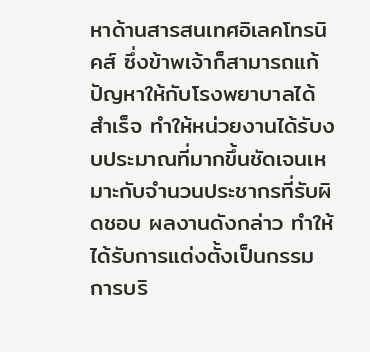หาด้านสารสนเทศอิเลคโทรนิคส์ ซึ่งข้าพเจ้าก็สามารถแก้ปัญหาให้กับโรงพยาบาลได้สำเร็จ ทำให้หน่วยงานได้รับงบประมาณที่มากขึ้นชัดเจนเหมาะกับจำนวนประชากรที่รับผิดชอบ ผลงานดังกล่าว ทำให้ได้รับการแต่งตั้งเป็นกรรมการบริ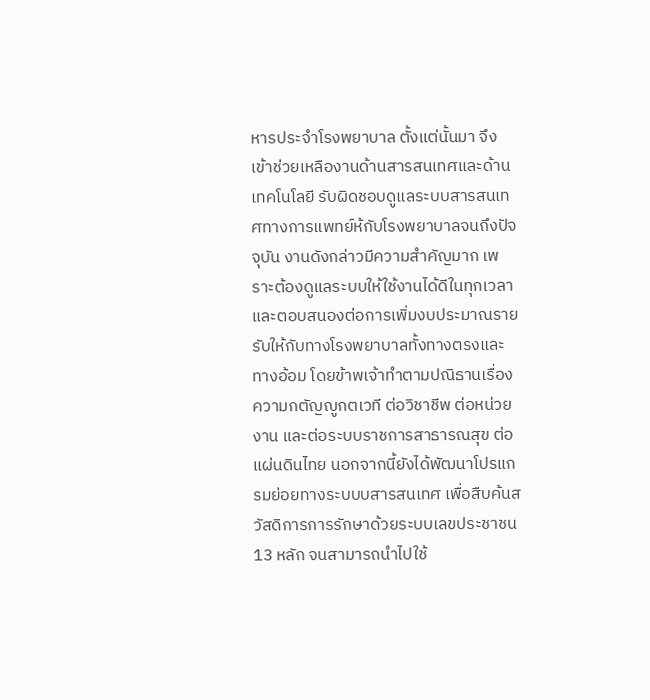หารประจำโรงพยาบาล ตั้งแต่นั้นมา จึงเข้าช่วยเหลืองานด้านสารสนเทศและด้านเทคโนโลยี รับผิดชอบดูแลระบบสารสนเทศทางการแพทย์ห้กับโรงพยาบาลจนถึงปัจจุบัน งานดังกล่าวมีความสำคัญมาก เพราะต้องดูแลระบบให้ใช้งานได้ดีในทุกเวลา และตอบสนองต่อการเพิ่มงบประมาณรายรับให้กับทางโรงพยาบาลทั้งทางตรงและทางอ้อม โดยข้าพเจ้าทำตามปณิธานเรื่องความกตัญญูกตเวที ต่อวิชาชีพ ต่อหน่วยงาน และต่อระบบราชการสาธารณสุข ต่อแผ่นดินไทย นอกจากนี้ยังได้พัฒนาโปรแกรมย่อยทางระบบบสารสนเทศ เพื่อสืบค้นสวัสดิการการรักษาด้วยระบบเลขประชาชน 13 หลัก จนสามารถนำไปใช้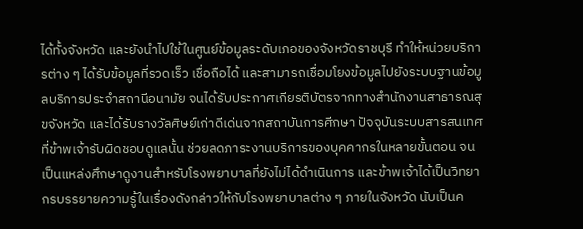ได้ทั้งจังหวัด และยังนำไปใช้ในศูนย์ข้อมูลระดับเภอของจังหวัดราชบุรี ทำให้หน่วยบริการต่าง ๆ ได้รับข้อมูลที่รวดเร็ว เชื่อถือได้ และสามารถเชื่อมโยงข้อมูลไปยังระบบฐานข้อมูลบริการประจำสถานีอนามัย จนได้รับประกาศเกียรติบัตรจากทางสำนักงานสาธารณสุขจังหวัด และได้รับรางวัลศิษย์เก่าดีเด่นจากสถาบันการศีกษา ปัจจุบันระบบสารสนเทศที่ข้าพเจ้ารับผิดชอบดูแลนั้น ช่วยลดภาระงานบริการของบุคคากรในหลายขั้นตอน จนเป็นแหล่งศึกษาดูงานสำหรับโรงพยาบาลที่ยังไม่ได้ดำเนินการ และข้าพเจ้าได้เป็นวิทยากรบรรยายความรู้ในเรื่องดังกล่าวให้กับโรงพยาบาลต่าง ๆ ภายในจังหวัด นับเป็นค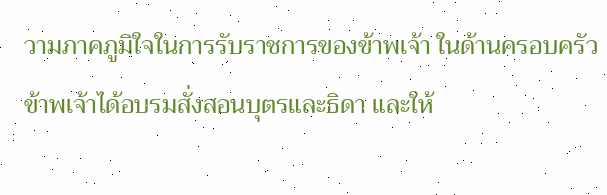วามภาคภูมิใจในการรับราชการของข้าพเจ้า ในด้านครอบครัว ข้าพเจ้าได้อบรมสั่งสอนบุตรและธิดา และให้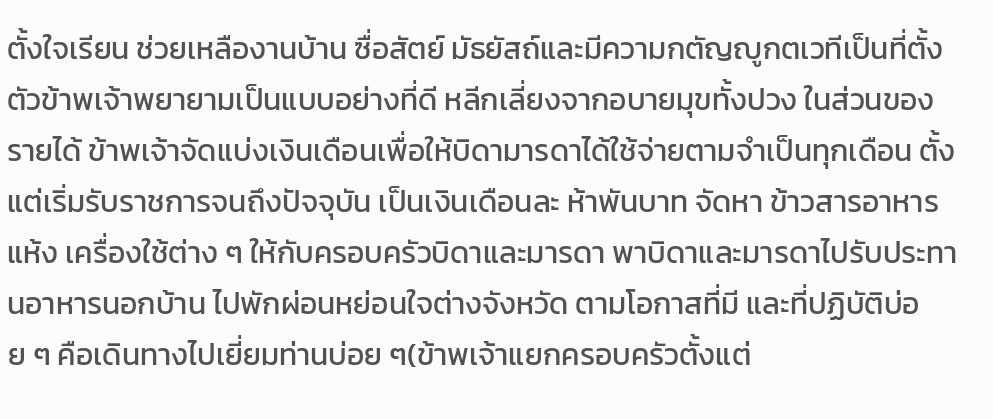ตั้งใจเรียน ช่วยเหลืองานบ้าน ซื่อสัตย์ มัธยัสถ์และมีความกตัญญูกตเวทีเป็นที่ตั้ง ตัวข้าพเจ้าพยายามเป็นแบบอย่างที่ดี หลีกเลี่ยงจากอบายมุขทั้งปวง ในส่วนของรายได้ ข้าพเจ้าจัดแบ่งเงินเดือนเพื่อให้บิดามารดาได้ใช้จ่ายตามจำเป็นทุกเดือน ตั้งแต่เริ่มรับราชการจนถึงปัจจุบัน เป็นเงินเดือนละ ห้าพันบาท จัดหา ข้าวสารอาหารแห้ง เครื่องใช้ต่าง ๆ ให้กับครอบครัวบิดาและมารดา พาบิดาและมารดาไปรับประทานอาหารนอกบ้าน ไปพักผ่อนหย่อนใจต่างจังหวัด ตามโอกาสที่มี และที่ปฏิบัติบ่อย ๆ คือเดินทางไปเยี่ยมท่านบ่อย ๆ(ข้าพเจ้าแยกครอบครัวตั้งแต่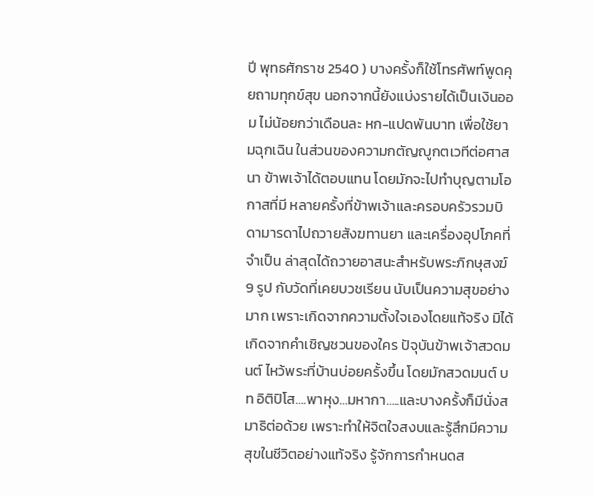ปี พุทธศักราช 2540 ) บางครั้งก็ใช้โทรศัพท์พูดคุยถามทุกข์สุข นอกจากนี้ยังแบ่งรายได้เป็นเงินออม ไม่น้อยกว่าเดือนละ หก-แปดพันบาท เพื่อใช้ยามฉุกเฉิน ในส่วนของความกตัญญูกตเวทีต่อศาสนา ข้าพเจ้าได้ตอบแทน โดยมักจะไปทำบุญตามโอกาสที่มี หลายครั้งที่ข้าพเจ้าและครอบครัวรวมบิดามารดาไปถวายสังฆทานยา และเครื่องอุปโภคที่จำเป็น ล่าสุดได้ถวายอาสนะสำหรับพระภิกษุสงฆ์ 9 รูป กับวัดที่เคยบวชเรียน นับเป็นความสุขอย่างมาก เพราะเกิดจากความตั้งใจเองโดยแท้จริง มิได้เกิดจากคำเชิญชวนของใคร ปัจุบันข้าพเจ้าสวดมนต์ ไหว้พระที่บ้านบ่อยครั้งขึ้น โดยมักสวดมนต์ บท อิติปิโส….พาหุง…มหากา…..และบางครั้งก็มีนั่งสมาธิต่อด้วย เพราะทำให้จิตใจสงบและรู้สึกมีความสุขในชีวิตอย่างแท้จริง รู้จักการกำหนดส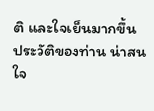ติ และใจเย็นมากขึ้น
ประวัติของท่าน น่าสนใจ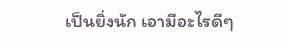เป็นยิ่งนัก เอามีอะไรดีๆ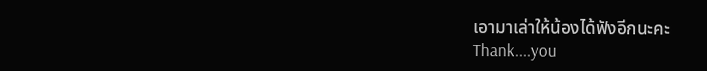เอามาเล่าให้น้องได้ฟังอีกนะคะ
Thank....you